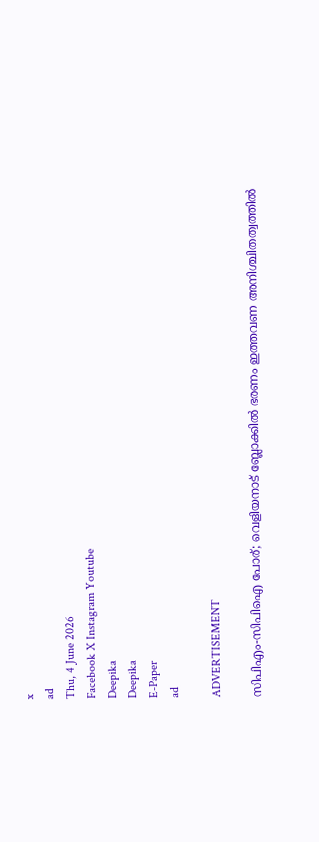x
ad
Thu, 4 June 2026
Facebook X Instagram Youtube
Deepika
Deepika
E-Paper
ad

ADVERTISEMENT

സിപിഎം-സിപിഐ പോര്; വെളിയനാട് ബ്ലോക്കിൽ ഭരണം ഇത്തവണ അനിശ്ചിതത്വത്തിൽ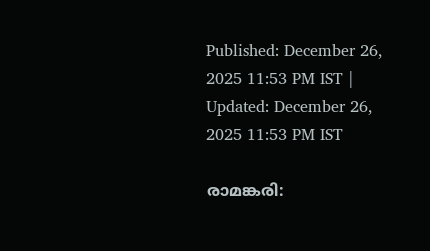Published: December 26, 2025 11:53 PM IST | Updated: December 26, 2025 11:53 PM IST

രാമങ്കരി: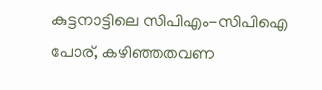കുട്ടനാട്ടിലെ സിപിഎം-സിപിഐ പോര്, കഴിഞ്ഞതവണ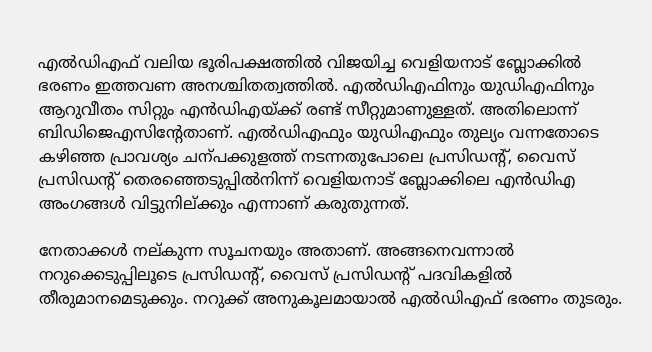എല്‍ഡിഎഫ് വലിയ ഭൂരിപക്ഷത്തില്‍ വിജയിച്ച വെളിയനാട് ബ്ലോക്കില്‍ ഭരണം ഇത്തവണ അനശ്ചിതത്വത്തില്‍. എല്‍ഡിഎഫിനും യുഡിഎഫിനും ആറുവീതം സിറ്റും എന്‍ഡിഎയ്ക്ക് രണ്ട് സീറ്റുമാണുള്ളത്. അതിലൊന്ന് ബിഡിജെഎസിന്‍റേതാണ്. എല്‍ഡിഎഫും യുഡിഎഫും തുല്യം വന്നതോടെ കഴിഞ്ഞ പ്രാവശ്യം ചന്പക്കുളത്ത് നടന്നതുപോലെ പ്രസിഡന്‍റ്, വൈസ് പ്രസിഡന്‍റ് തെരഞ്ഞെടുപ്പില്‍നിന്ന് വെളിയനാട് ബ്ലോക്കിലെ എന്‍ഡിഎ അംഗങ്ങള്‍ വിട്ടുനില്ക്കും എന്നാണ് കരുതുന്നത്.

നേതാക്കള്‍ നല്കുന്ന സൂചനയും അതാണ്. അങ്ങനെവന്നാല്‍ നറുക്കെടുപ്പിലൂടെ പ്രസിഡന്‍റ്, വൈസ് പ്രസിഡന്‍റ് പദവികളില്‍ തീരുമാനമെടുക്കും. നറുക്ക് അനുകൂലമായാല്‍ എല്‍ഡിഎഫ് ഭരണം തുടരും.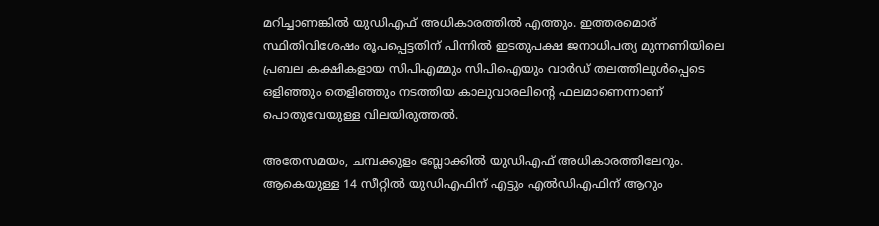മറിച്ചാണങ്കില്‍ യുഡിഎഫ് അധികാരത്തില്‍ എത്തും. ഇത്തരമൊര് സ്ഥിതിവിശേഷം രൂപപ്പെട്ടതിന് പിന്നില്‍ ഇടതുപക്ഷ ജനാധിപത്യ മുന്നണിയിലെ പ്രബല കക്ഷികളായ സിപിഎമ്മും സിപിഐയും വാര്‍ഡ് തലത്തിലുള്‍പ്പെടെ ഒളിഞ്ഞും തെളിഞ്ഞും നടത്തിയ കാലുവാരലിന്‍റെ ഫലമാണെന്നാണ് പൊതുവേയുള്ള വിലയിരുത്തല്‍.

അതേസമയം, ചമ്പക്കുളം ബ്ലോക്കില്‍ യുഡിഎഫ് അധികാരത്തിലേറും. ആകെയുള്ള 14 സീറ്റില്‍ യുഡിഎഫിന് എട്ടും എല്‍ഡിഎഫിന് ആറും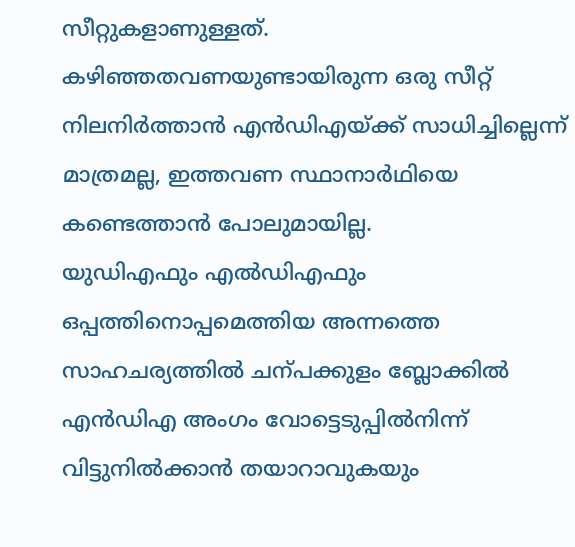സീറ്റുകളാണുള്ളത്. കഴിഞ്ഞതവണയുണ്ടായിരുന്ന ഒരു സീറ്റ് നിലനിര്‍ത്താന്‍ എന്‍ഡിഎയ്ക്ക് സാധിച്ചില്ലെന്ന് മാത്രമല്ല, ഇത്തവണ സ്ഥാനാര്‍ഥിയെ കണ്ടെത്താന്‍ പോലുമായില്ല.
യുഡിഎഫും എല്‍ഡിഎഫും ഒപ്പത്തിനൊപ്പമെത്തിയ അന്നത്തെ സാഹചര്യത്തില്‍ ചന്പക്കുളം ബ്ലോക്കില്‍ എന്‍ഡിഎ അംഗം വോട്ടെടുപ്പില്‍നിന്ന് വിട്ടുനില്‍ക്കാന്‍ തയാറാവുകയും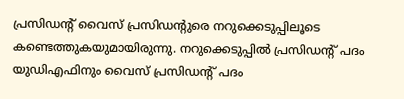പ്രസിഡന്‍റ് വൈസ് പ്രസിഡന്‍റുരെ നറുക്കെടുപ്പിലൂടെ കണ്ടെത്തുകയുമായിരുന്നു. നറുക്കെടുപ്പില്‍ പ്രസിഡന്‍റ് പദം യുഡിഎഫിനും വൈസ് പ്രസിഡന്‍റ് പദം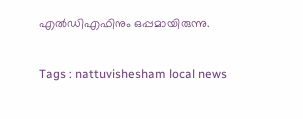എല്‍ഡിഎഫിനും ഒപ്പമായിരുന്നു.

Tags : nattuvishesham local news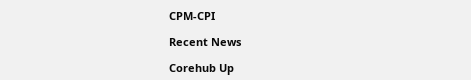CPM-CPI

Recent News

Corehub Up